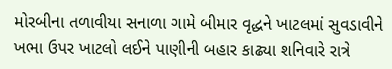મોરબીના તળાવીયા સનાળા ગામે બીમાર વૃદ્ધને ખાટલમાં સુવડાવીને ખભા ઉપર ખાટલો લઈને પાણીની બહાર કાઢ્યા શનિવારે રાત્રે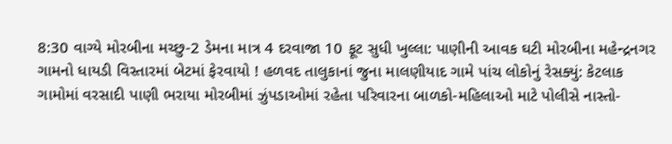8:30 વાગ્યે મોરબીના મચ્છુ-2 ડેમના માત્ર 4 દરવાજા 10 ફૂટ સુધી ખુલ્લા: પાણીની આવક ઘટી મોરબીના મહેન્દ્રનગર ગામનો ધાયડી વિસ્તારમાં બેટમાં ફેરવાયો ! હળવદ તાલુકાનાં જુના માલણીયાદ ગામે પાંચ લોકોનું રેસક્યું: કેટલાક ગામોમાં વરસાદી પાણી ભરાયા મોરબીમાં ઝુંપડાઓમાં રહેતા પરિવારના બાળકો-મહિલાઓ માટે પોલીસે નાસ્તો-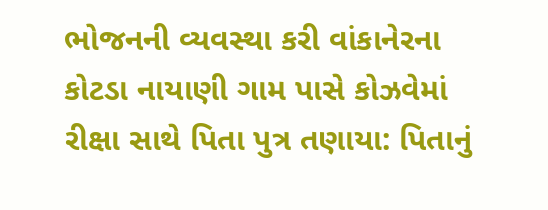ભોજનની વ્યવસ્થા કરી વાંકાનેરના કોટડા નાયાણી ગામ પાસે કોઝવેમાં રીક્ષા સાથે પિતા પુત્ર તણાયા: પિતાનું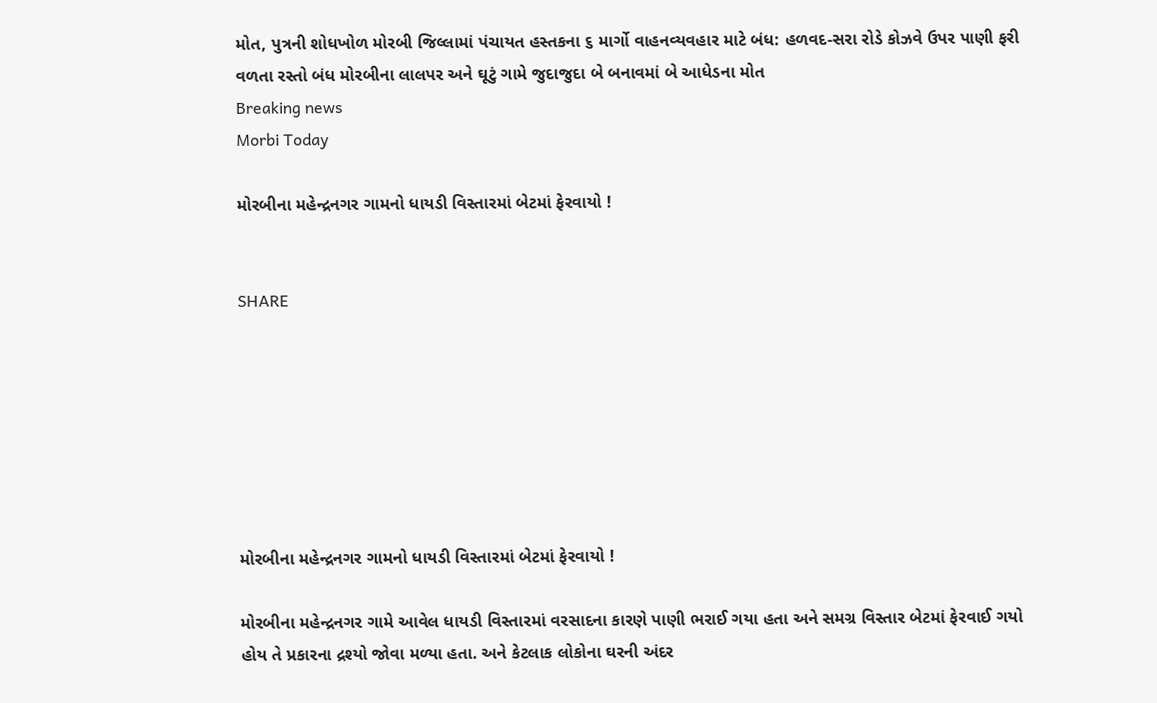મોત, પુત્રની શોધખોળ મોરબી જિલ્લામાં પંચાયત હસ્તકના ૬ માર્ગો વાહનવ્યવહાર માટે બંધ: હળવદ-સરા રોડે કોઝવે ઉપર પાણી ફરી વળતા રસ્તો બંધ મોરબીના લાલપર અને ઘૂટું ગામે જુદાજુદા બે બનાવમાં બે આધેડના મોત
Breaking news
Morbi Today

મોરબીના મહેન્દ્રનગર ગામનો ધાયડી વિસ્તારમાં બેટમાં ફેરવાયો !


SHARE







મોરબીના મહેન્દ્રનગર ગામનો ધાયડી વિસ્તારમાં બેટમાં ફેરવાયો !

મોરબીના મહેન્દ્રનગર ગામે આવેલ ધાયડી વિસ્તારમાં વરસાદના કારણે પાણી ભરાઈ ગયા હતા અને સમગ્ર વિસ્તાર બેટમાં ફેરવાઈ ગયો હોય તે પ્રકારના દ્રશ્યો જોવા મળ્યા હતા. અને કેટલાક લોકોના ઘરની અંદર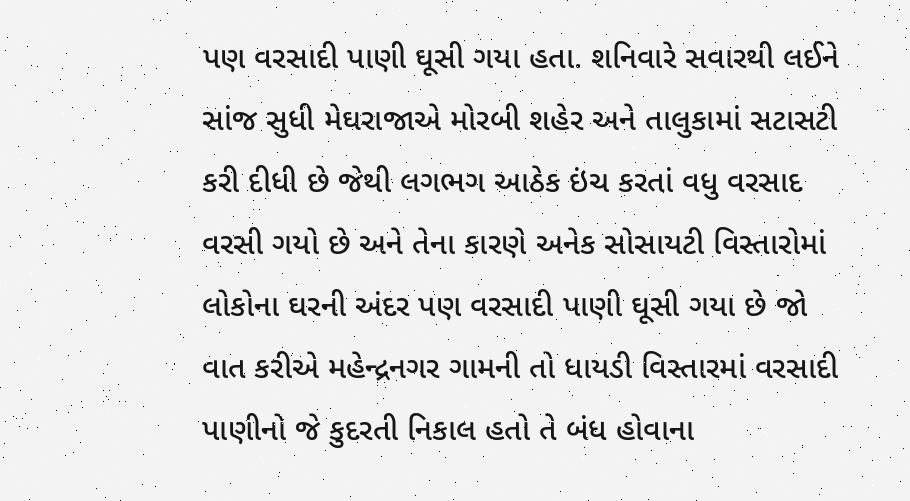પણ વરસાદી પાણી ઘૂસી ગયા હતા. શનિવારે સવારથી લઈને સાંજ સુધી મેઘરાજાએ મોરબી શહેર અને તાલુકામાં સટાસટી કરી દીધી છે જેથી લગભગ આઠેક ઇંચ કરતાં વધુ વરસાદ વરસી ગયો છે અને તેના કારણે અનેક સોસાયટી વિસ્તારોમાં લોકોના ઘરની અંદર પણ વરસાદી પાણી ઘૂસી ગયા છે જો વાત કરીએ મહેન્દ્રનગર ગામની તો ધાયડી વિસ્તારમાં વરસાદી પાણીનો જે કુદરતી નિકાલ હતો તે બંધ હોવાના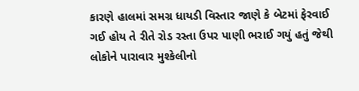કારણે હાલમાં સમગ્ર ધાયડી વિસ્તાર જાણે કે બેટમાં ફેરવાઈ ગઈ હોય તે રીતે રોડ રસ્તા ઉપર પાણી ભરાઈ ગયું હતું જેથી લોકોને પારાવાર મુશ્કેલીનો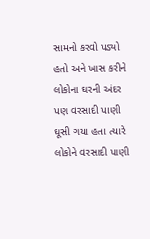સામનો કરવો પડ્યો હતો અને ખાસ કરીને લોકોના ઘરની અંદર પણ વરસાદી પાણી ઘૂસી ગયા હતા ત્યારે લોકોને વરસાદી પાણી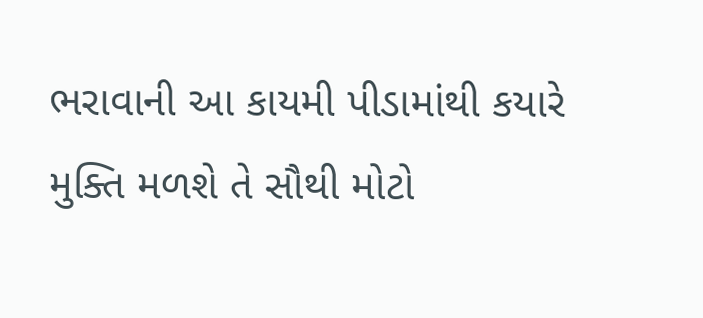ભરાવાની આ કાયમી પીડામાંથી કયારે મુક્તિ મળશે તે સૌથી મોટો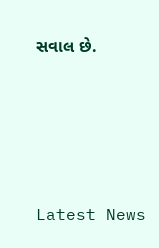સવાલ છે.






Latest News